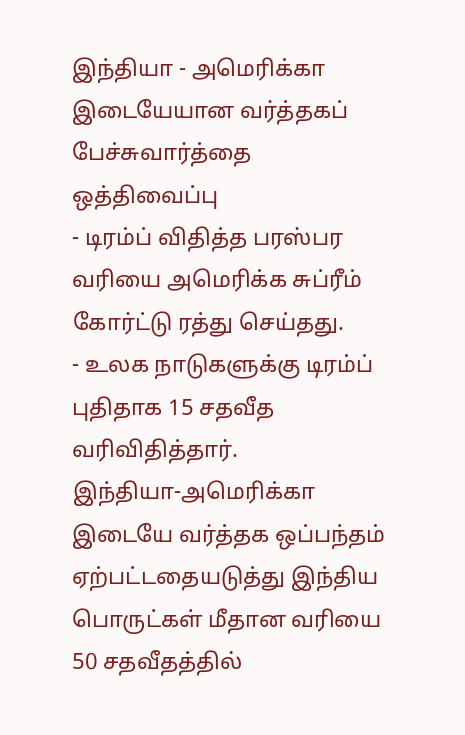இந்தியா - அமெரிக்கா இடையேயான வர்த்தகப் பேச்சுவார்த்தை ஒத்திவைப்பு
- டிரம்ப் விதித்த பரஸ்பர வரியை அமெரிக்க சுப்ரீம் கோர்ட்டு ரத்து செய்தது.
- உலக நாடுகளுக்கு டிரம்ப் புதிதாக 15 சதவீத வரிவிதித்தார்.
இந்தியா-அமெரிக்கா இடையே வர்த்தக ஒப்பந்தம் ஏற்பட்டதையடுத்து இந்திய பொருட்கள் மீதான வரியை 50 சதவீதத்தில்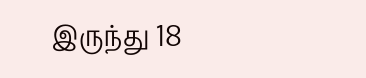இருந்து 18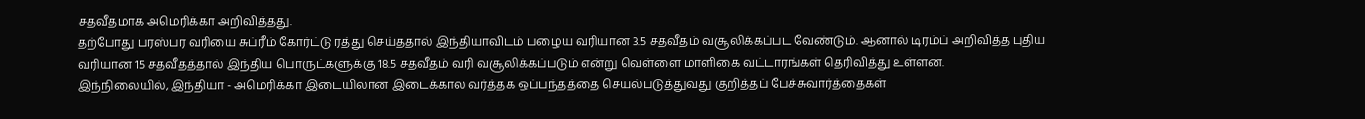சதவீதமாக அமெரிக்கா அறிவித்தது.
தற்போது பரஸ்பர வரியை சுப்ரீம் கோர்ட்டு ரத்து செய்ததால் இந்தியாவிடம் பழைய வரியான 3.5 சதவீதம் வசூலிக்கப்பட வேண்டும். ஆனால் டிரம்ப் அறிவித்த புதிய வரியான 15 சதவீதத்தால் இந்திய பொருட்களுக்கு 18.5 சதவீதம் வரி வசூலிக்கப்படும் என்று வெள்ளை மாளிகை வட்டாரங்கள் தெரிவித்து உள்ளன.
இந்நிலையில், இந்தியா - அமெரிக்கா இடையிலான இடைக்கால வர்த்தக ஒப்பந்தத்தை செயல்படுத்துவது குறித்தப் பேச்சுவார்த்தைகள்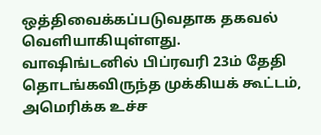ஒத்திவைக்கப்படுவதாக தகவல் வெளியாகியுள்ளது.
வாஷிங்டனில் பிப்ரவரி 23ம் தேதி தொடங்கவிருந்த முக்கியக் கூட்டம், அமெரிக்க உச்ச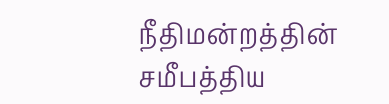நீதிமன்றத்தின் சமீபத்திய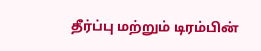தீர்ப்பு மற்றும் டிரம்பின்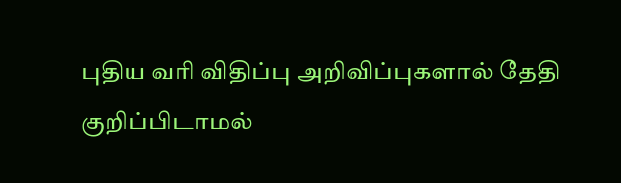புதிய வரி விதிப்பு அறிவிப்புகளால் தேதி குறிப்பிடாமல்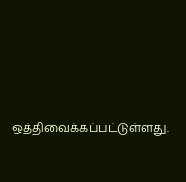ஒத்திவைக்கப்பட்டுள்ளது.